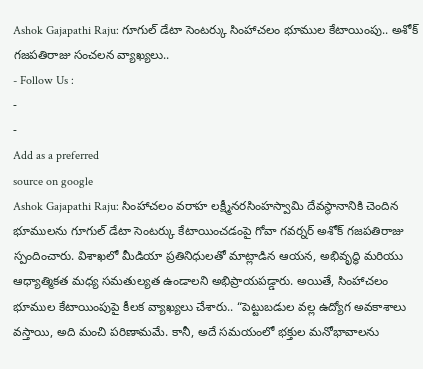Ashok Gajapathi Raju: గూగుల్ డేటా సెంటర్కు సింహాచలం భూముల కేటాయింపు.. అశోక్ గజపతిరాజు సంచలన వ్యాఖ్యలు..
- Follow Us :
-
-
Add as a preferred
source on google
Ashok Gajapathi Raju: సింహాచలం వరాహ లక్ష్మీనరసింహస్వామి దేవస్థానానికి చెందిన భూములను గూగుల్ డేటా సెంటర్కు కేటాయించడంపై గోవా గవర్నర్ అశోక్ గజపతిరాజు స్పందించారు. విశాఖలో మీడియా ప్రతినిధులతో మాట్లాడిన ఆయన, అభివృద్ధి మరియు ఆధ్యాత్మికత మధ్య సమతుల్యత ఉండాలని అభిప్రాయపడ్డారు. అయితే, సింహాచలం భూముల కేటాయింపుపై కీలక వ్యాఖ్యలు చేశారు.. “పెట్టుబడుల వల్ల ఉద్యోగ అవకాశాలు వస్తాయి, అది మంచి పరిణామమే. కానీ, అదే సమయంలో భక్తుల మనోభావాలను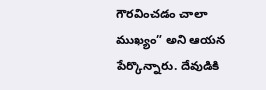గౌరవించడం చాలా ముఖ్యం” అని ఆయన పేర్కొన్నారు. దేవుడికి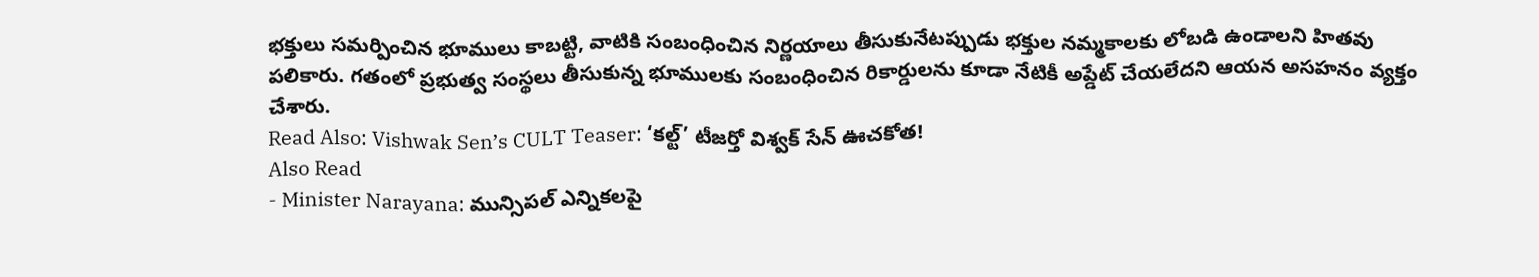భక్తులు సమర్పించిన భూములు కాబట్టి, వాటికి సంబంధించిన నిర్ణయాలు తీసుకునేటప్పుడు భక్తుల నమ్మకాలకు లోబడి ఉండాలని హితవు పలికారు. గతంలో ప్రభుత్వ సంస్థలు తీసుకున్న భూములకు సంబంధించిన రికార్డులను కూడా నేటికీ అప్డేట్ చేయలేదని ఆయన అసహనం వ్యక్తం చేశారు.
Read Also: Vishwak Sen’s CULT Teaser: ‘కల్ట్’ టీజర్తో విశ్వక్ సేన్ ఊచకోత!
Also Read
- Minister Narayana: మున్సిపల్ ఎన్నికలపై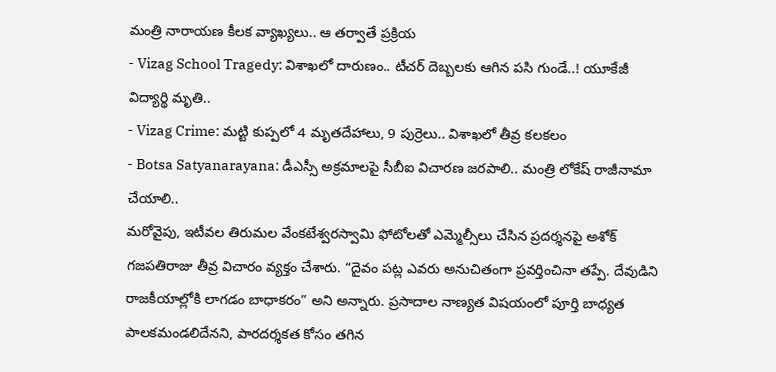మంత్రి నారాయణ కీలక వ్యాఖ్యలు.. ఆ తర్వాతే ప్రక్రియ
- Vizag School Tragedy: విశాఖలో దారుణం.. టీచర్ దెబ్బలకు ఆగిన పసి గుండే..! యూకేజీ విద్యార్థి మృతి..
- Vizag Crime: మట్టి కుప్పలో 4 మృతదేహాలు, 9 పుర్రెలు.. విశాఖలో తీవ్ర కలకలం
- Botsa Satyanarayana: డీఎస్సీ అక్రమాలపై సీబీఐ విచారణ జరపాలి.. మంత్రి లోకేష్ రాజీనామా చేయాలి..
మరోవైపు, ఇటీవల తిరుమల వేంకటేశ్వరస్వామి ఫోటోలతో ఎమ్మెల్సీలు చేసిన ప్రదర్శనపై అశోక్ గజపతిరాజు తీవ్ర విచారం వ్యక్తం చేశారు. “దైవం పట్ల ఎవరు అనుచితంగా ప్రవర్తించినా తప్పే. దేవుడిని రాజకీయాల్లోకి లాగడం బాధాకరం” అని అన్నారు. ప్రసాదాల నాణ్యత విషయంలో పూర్తి బాధ్యత పాలకమండలిదేనని, పారదర్శకత కోసం తగిన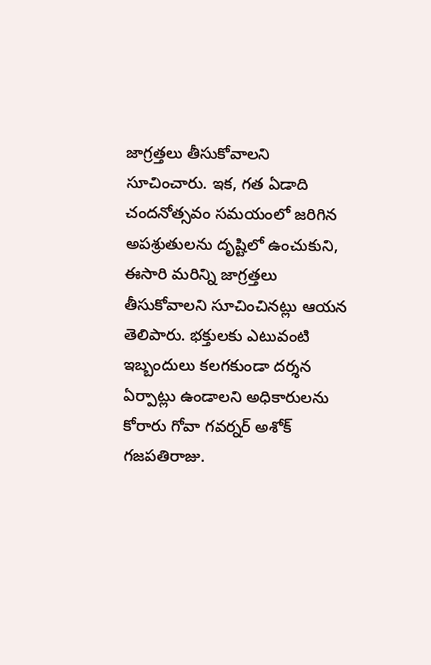జాగ్రత్తలు తీసుకోవాలని సూచించారు. ఇక, గత ఏడాది చందనోత్సవం సమయంలో జరిగిన అపశ్రుతులను దృష్టిలో ఉంచుకుని, ఈసారి మరిన్ని జాగ్రత్తలు తీసుకోవాలని సూచించినట్లు ఆయన తెలిపారు. భక్తులకు ఎటువంటి ఇబ్బందులు కలగకుండా దర్శన ఏర్పాట్లు ఉండాలని అధికారులను కోరారు గోవా గవర్నర్ అశోక్ గజపతిరాజు.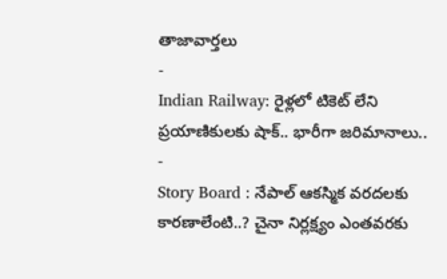తాజావార్తలు
-
Indian Railway: రైళ్లలో టికెట్ లేని ప్రయాణికులకు షాక్.. భారీగా జరిమానాలు..
-
Story Board : నేపాల్ ఆకస్మిక వరదలకు కారణాలేంటి..? చైనా నిర్లక్ష్యం ఎంతవరకు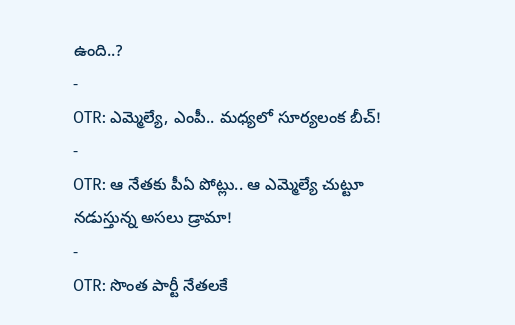ఉంది..?
-
OTR: ఎమ్మెల్యే, ఎంపీ.. మధ్యలో సూర్యలంక బీచ్!
-
OTR: ఆ నేతకు పీఏ పోట్లు.. ఆ ఎమ్మెల్యే చుట్టూ నడుస్తున్న అసలు డ్రామా!
-
OTR: సొంత పార్టీ నేతలకే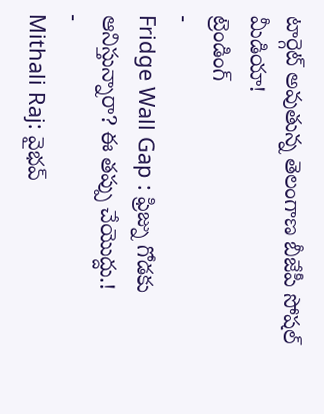టార్గెట్ అవుతున్న తెలంగాణ బీజేపీ సోషల్ మీడియా!
ట్రెండింగ్
-
Fridge Wall Gap : ఫ్రిజ్ను గోడకు ఆనిస్తున్నారా? ఈ తప్పు చేయొద్దు.!
-
Mithali Raj: వైభవ్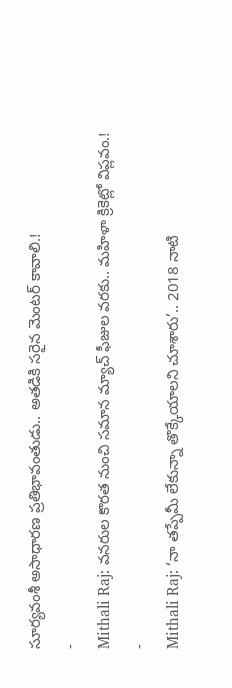సూర్యవంశీ అసాధారణ ప్రతిభావంతుడు.. అతడికి సరైన మెంటర్ కావాలి.!
-
Mithali Raj: వనరుల కొరత నుంచి సమాన మ్యాచ్ ఫీజుల వరకు.. మహిళా క్రికెట్లో విప్లవం.!
-
Mithali Raj: ‘నా తప్పేమీ లేకున్నా తొక్కేయాలని చూశారు’.. 2018 నాటి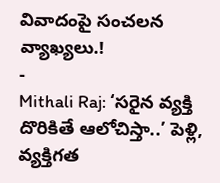వివాదంపై సంచలన వ్యాఖ్యలు.!
-
Mithali Raj: ‘సరైన వ్యక్తి దొరికితే ఆలోచిస్తా..’ పెళ్లి, వ్యక్తిగత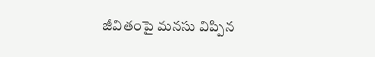జీవితంపై మనసు విప్పిన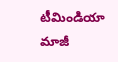టీమిండియా మాజీ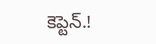కెప్టెన్.!